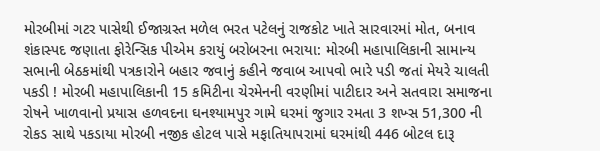મોરબીમાં ગટર પાસેથી ઈજાગ્રસ્ત મળેલ ભરત પટેલનું રાજકોટ ખાતે સારવારમાં મોત, બનાવ શંકાસ્પદ જણાતા ફોરેન્સિક પીએમ કરાયું બરોબરના ભરાયા: મોરબી મહાપાલિકાની સામાન્ય સભાની બેઠકમાંથી પત્રકારોને બહાર જવાનું કહીને જવાબ આપવો ભારે પડી જતાં મેયરે ચાલતી પકડી ! મોરબી મહાપાલિકાની 15 કમિટીના ચેરમેનની વરણીમાં પાટીદાર અને સતવારા સમાજના રોષને ખાળવાનો પ્રયાસ હળવદના ઘનશ્યામપુર ગામે ઘરમાં જુગાર રમતા 3 શખ્સ 51,300 ની રોકડ સાથે પકડાયા મોરબી નજીક હોટલ પાસે મફાતિયાપરામાં ઘરમાંથી 446 બોટલ દારૂ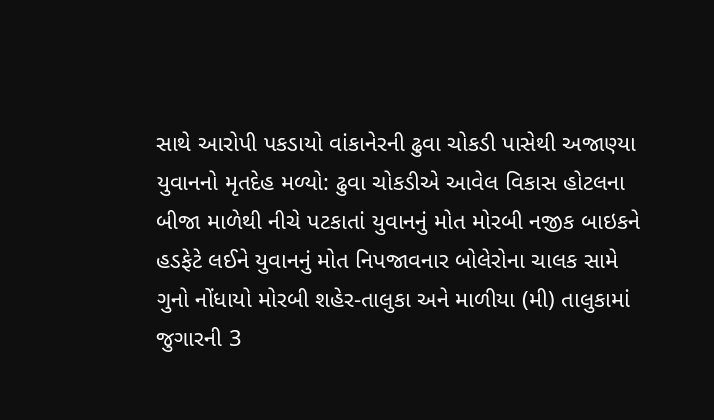સાથે આરોપી પકડાયો વાંકાનેરની ઢુવા ચોકડી પાસેથી અજાણ્યા યુવાનનો મૃતદેહ મળ્યો: ઢુવા ચોકડીએ આવેલ વિકાસ હોટલના બીજા માળેથી નીચે પટકાતાં યુવાનનું મોત મોરબી નજીક બાઇકને હડફેટે લઈને યુવાનનું મોત નિપજાવનાર બોલેરોના ચાલક સામે ગુનો નોંધાયો મોરબી શહેર-તાલુકા અને માળીયા (મી) તાલુકામાં જુગારની 3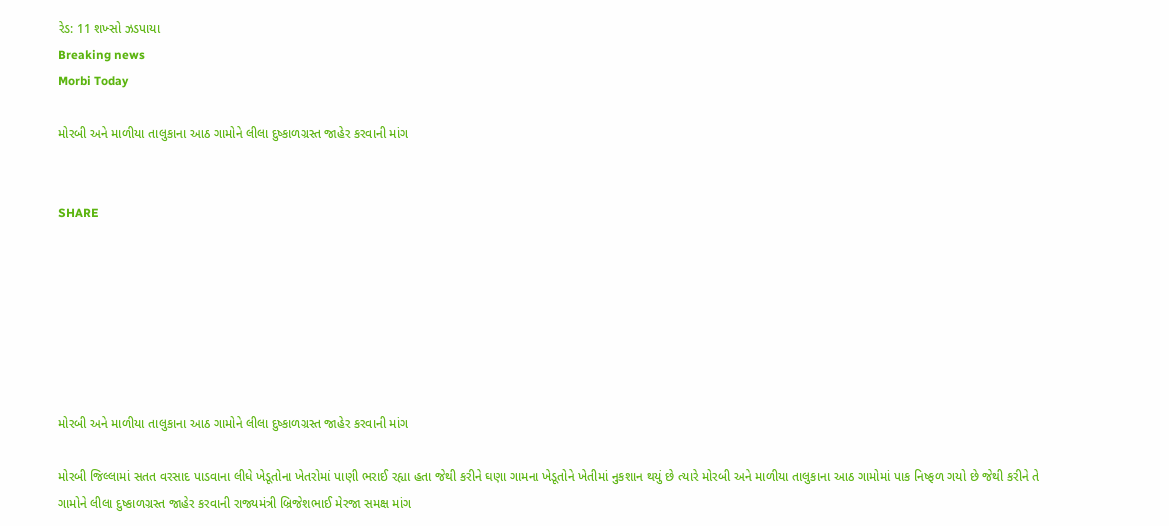રેડ: 11 શખ્સો ઝડપાયા
Breaking news
Morbi Today

મોરબી અને માળીયા તાલુકાના આઠ ગામોને લીલા દુષ્કાળગ્રસ્ત જાહેર કરવાની માંગ


SHARE







મોરબી અને માળીયા તાલુકાના આઠ ગામોને લીલા દુષ્કાળગ્રસ્ત જાહેર કરવાની માંગ

મોરબી જિલ્લામાં સતત વરસાદ પાડવાના લીધે ખેડૂતોના ખેતરોમાં પાણી ભરાઈ રહ્યા હતા જેથી કરીને ઘણા ગામના ખેડૂતોને ખેતીમાં નુકશાન થયું છે ત્યારે મોરબી અને માળીયા તાલુકાના આઠ ગામોમાં પાક નિષ્ફળ ગયો છે જેથી કરીને તે ગામોને લીલા દુષ્કાળગ્રસ્ત જાહેર કરવાની રાજ્યમંત્રી બ્રિજેશભાઈ મેરજા સમક્ષ માંગ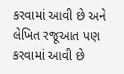કરવામાં આવી છે અને લેખિત રજૂઆત પણ કરવામાં આવી છે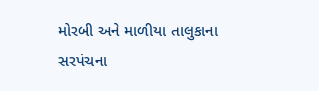મોરબી અને માળીયા તાલુકાના સરપંચના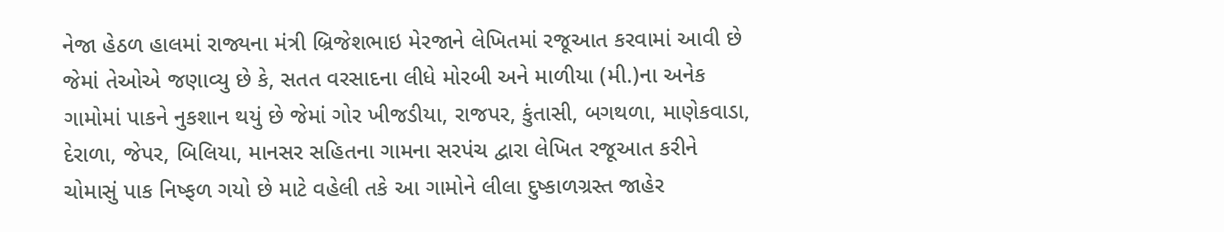નેજા હેઠળ હાલમાં રાજ્યના મંત્રી બ્રિજેશભાઇ મેરજાને લેખિતમાં રજૂઆત કરવામાં આવી છે જેમાં તેઓએ જણાવ્યુ છે કે, સતત વરસાદના લીધે મોરબી અને માળીયા (મી.)ના અનેક ગામોમાં પાકને નુકશાન થયું છે જેમાં ગોર ખીજડીયા, રાજપર, કુંતાસી, બગથળા, માણેકવાડા, દેરાળા, જેપર, બિલિયા, માનસર સહિતના ગામના સરપંચ દ્વારા લેખિત રજૂઆત કરીને ચોમાસું પાક નિષ્ફળ ગયો છે માટે વહેલી તકે આ ગામોને લીલા દુષ્કાળગ્રસ્ત જાહેર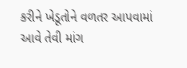કરીને ખેડૂતોને વળતર આપવામાં આવે તેવી માંગ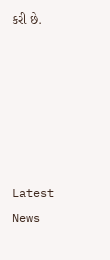કરી છે.






Latest News